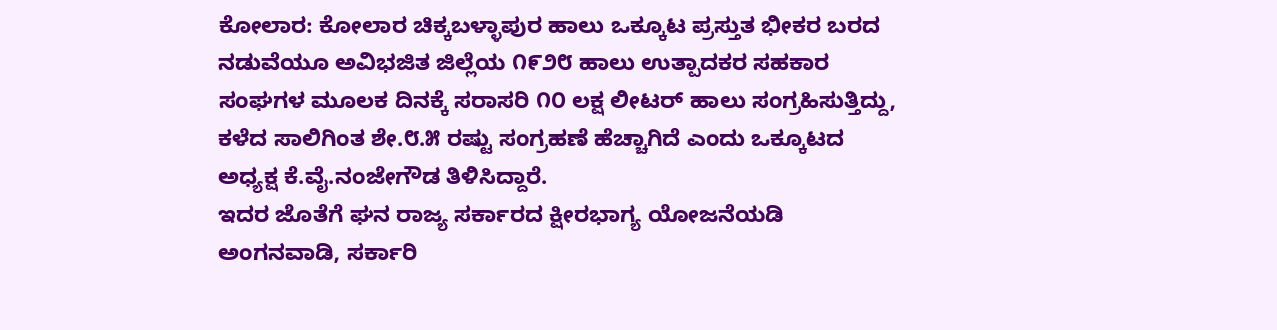ಕೋಲಾರ: ಕೋಲಾರ ಚಿಕ್ಕಬಳ್ಳಾಪುರ ಹಾಲು ಒಕ್ಕೂಟ ಪ್ರಸ್ತುತ ಭೀಕರ ಬರದ ನಡುವೆಯೂ ಅವಿಭಜಿತ ಜಿಲ್ಲೆಯ ೧೯೨೮ ಹಾಲು ಉತ್ಪಾದಕರ ಸಹಕಾರ ಸಂಘಗಳ ಮೂಲಕ ದಿನಕ್ಕೆ ಸರಾಸರಿ ೧೦ ಲಕ್ಷ ಲೀಟರ್ ಹಾಲು ಸಂಗ್ರಹಿಸುತ್ತಿದ್ದು, ಕಳೆದ ಸಾಲಿಗಿಂತ ಶೇ.೮.೫ ರಷ್ಟು ಸಂಗ್ರಹಣೆ ಹೆಚ್ಚಾಗಿದೆ ಎಂದು ಒಕ್ಕೂಟದ ಅಧ್ಯಕ್ಷ ಕೆ.ವೈ.ನಂಜೇಗೌಡ ತಿಳಿಸಿದ್ದಾರೆ.
ಇದರ ಜೊತೆಗೆ ಘನ ರಾಜ್ಯ ಸರ್ಕಾರದ ಕ್ಷೀರಭಾಗ್ಯ ಯೋಜನೆಯಡಿ ಅಂಗನವಾಡಿ, ಸರ್ಕಾರಿ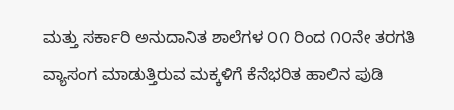ಮತ್ತು ಸರ್ಕಾರಿ ಅನುದಾನಿತ ಶಾಲೆಗಳ ೦೧ ರಿಂದ ೧೦ನೇ ತರಗತಿ ವ್ಯಾಸಂಗ ಮಾಡುತ್ತಿರುವ ಮಕ್ಕಳಿಗೆ ಕೆನೆಭರಿತ ಹಾಲಿನ ಪುಡಿ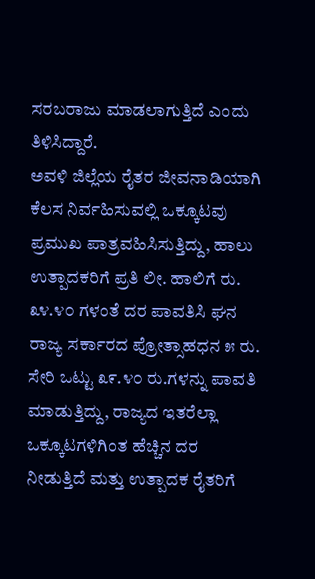ಸರಬರಾಜು ಮಾಡಲಾಗುತ್ತಿದೆ ಎಂದು ತಿಳಿಸಿದ್ದಾರೆ.
ಅವಳಿ ಜಿಲ್ಲೆಯ ರೈತರ ಜೀವನಾಡಿಯಾಗಿ ಕೆಲಸ ನಿರ್ವಹಿಸುವಲ್ಲಿ ಒಕ್ಕೂಟವು ಪ್ರಮುಖ ಪಾತ್ರವಹಿಸಿಸುತ್ತಿದ್ದು, ಹಾಲು ಉತ್ಪಾದಕರಿಗೆ ಪ್ರತಿ ಲೀ. ಹಾಲಿಗೆ ರು. ೩೪.೪೦ ಗಳಂತೆ ದರ ಪಾವತಿಸಿ ಘನ ರಾಜ್ಯ ಸರ್ಕಾರದ ಪ್ರೋತ್ಸಾಹಧನ ೫ ರು. ಸೇರಿ ಒಟ್ಟು ೩೯.೪೦ ರು.ಗಳನ್ನು ಪಾವತಿ ಮಾಡುತ್ತಿದ್ದು, ರಾಜ್ಯದ ಇತರೆಲ್ಲಾ ಒಕ್ಕೂಟಗಳಿಗಿಂತ ಹೆಚ್ಚಿನ ದರ ನೀಡುತ್ತಿದೆ ಮತ್ತು ಉತ್ಪಾದಕ ರೈತರಿಗೆ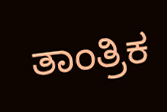ತಾಂತ್ರಿಕ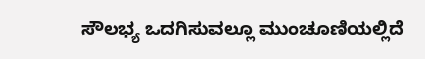ಸೌಲಭ್ಯ ಒದಗಿಸುವಲ್ಲೂ ಮುಂಚೂಣಿಯಲ್ಲಿದೆ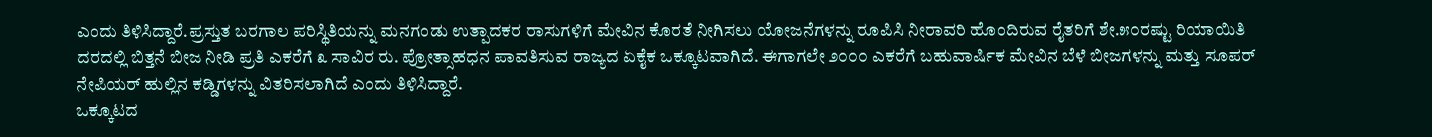ಎಂದು ತಿಳಿಸಿದ್ದಾರೆ.ಪ್ರಸ್ತುತ ಬರಗಾಲ ಪರಿಸ್ಥಿತಿಯನ್ನು ಮನಗಂಡು ಉತ್ಪಾದಕರ ರಾಸುಗಳಿಗೆ ಮೇವಿನ ಕೊರತೆ ನೀಗಿಸಲು ಯೋಜನೆಗಳನ್ನು ರೂಪಿಸಿ ನೀರಾವರಿ ಹೊಂದಿರುವ ರೈತರಿಗೆ ಶೇ.೫೦ರಷ್ಟು ರಿಯಾಯಿತಿ ದರದಲ್ಲಿ ಬಿತ್ತನೆ ಬೀಜ ನೀಡಿ ಪ್ರತಿ ಎಕರೆಗೆ ೩ ಸಾವಿರ ರು. ಪ್ರೋತ್ಸಾಹಧನ ಪಾವತಿಸುವ ರಾಜ್ಯದ ಏಕೈಕ ಒಕ್ಕೂಟವಾಗಿದೆ. ಈಗಾಗಲೇ ೨೦೦೦ ಎಕರೆಗೆ ಬಹುವಾರ್ಷಿಕ ಮೇವಿನ ಬೆಳೆ ಬೀಜಗಳನ್ನು ಮತ್ತು ಸೂಪರ್ ನೇಪಿಯರ್ ಹುಲ್ಲಿನ ಕಡ್ಡಿಗಳನ್ನು ವಿತರಿಸಲಾಗಿದೆ ಎಂದು ತಿಳಿಸಿದ್ದಾರೆ.
ಒಕ್ಕೂಟದ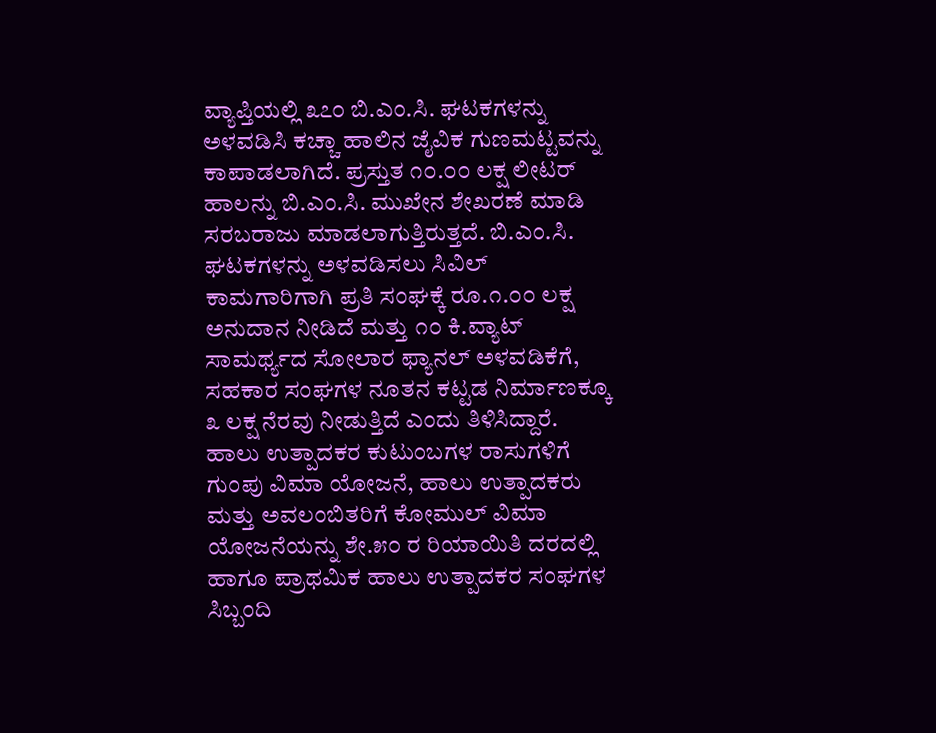ವ್ಯಾಪ್ತಿಯಲ್ಲಿ ೩೭೦ ಬಿ.ಎಂ.ಸಿ. ಘಟಕಗಳನ್ನು ಅಳವಡಿಸಿ ಕಚ್ಚಾ ಹಾಲಿನ ಜೈವಿಕ ಗುಣಮಟ್ಟವನ್ನು ಕಾಪಾಡಲಾಗಿದೆ. ಪ್ರಸ್ತುತ ೧೦.೦೦ ಲಕ್ಷ ಲೀಟರ್ ಹಾಲನ್ನು ಬಿ.ಎಂ.ಸಿ. ಮುಖೇನ ಶೇಖರಣೆ ಮಾಡಿ ಸರಬರಾಜು ಮಾಡಲಾಗುತ್ತಿರುತ್ತದೆ. ಬಿ.ಎಂ.ಸಿ. ಘಟಕಗಳನ್ನು ಅಳವಡಿಸಲು ಸಿವಿಲ್ ಕಾಮಗಾರಿಗಾಗಿ ಪ್ರತಿ ಸಂಘಕ್ಕೆ ರೂ.೧.೦೦ ಲಕ್ಷ ಅನುದಾನ ನೀಡಿದೆ ಮತ್ತು ೧೦ ಕಿ.ವ್ಯಾಟ್ ಸಾಮರ್ಥ್ಯದ ಸೋಲಾರ ಫ್ಯಾನಲ್ ಅಳವಡಿಕೆಗೆ, ಸಹಕಾರ ಸಂಘಗಳ ನೂತನ ಕಟ್ಟಡ ನಿರ್ಮಾಣಕ್ಕೂ ೩ ಲಕ್ಷ ನೆರವು ನೀಡುತ್ತಿದೆ ಎಂದು ತಿಳಿಸಿದ್ದಾರೆ.
ಹಾಲು ಉತ್ಪಾದಕರ ಕುಟುಂಬಗಳ ರಾಸುಗಳಿಗೆ ಗುಂಪು ವಿಮಾ ಯೋಜನೆ, ಹಾಲು ಉತ್ಪಾದಕರು ಮತ್ತು ಅವಲಂಬಿತರಿಗೆ ಕೋಮುಲ್ ವಿಮಾ ಯೋಜನೆಯನ್ನು ಶೇ.೫೦ ರ ರಿಯಾಯಿತಿ ದರದಲ್ಲಿ ಹಾಗೂ ಪ್ರಾಥಮಿಕ ಹಾಲು ಉತ್ಪಾದಕರ ಸಂಘಗಳ ಸಿಬ್ಬಂದಿ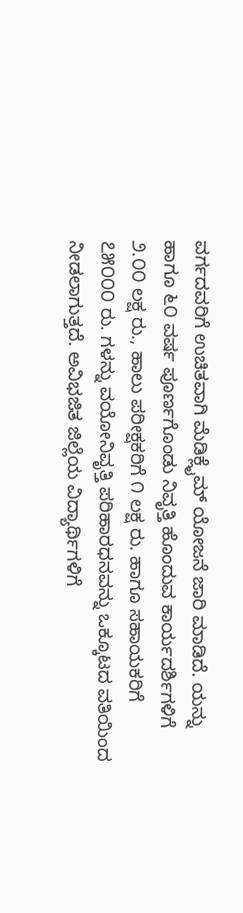ವರ್ಗದವರಿಗೆ ಉಚಿತವಾಗಿ ಮೆಡಿಕ್ಲೈಮ್ ಯೋಜನೆ ಜಾರಿ ಮಾಡಿದೆ. ಯನ್ನು ಹಾಗೂ ೬೦ ವರ್ಷ ಪೂರ್ಣಗೊಂಡು ನಿವೃತ್ತಿ ಹೊಂದುವ ಕಾರ್ಯದರ್ಶಿಗಳಿಗೆ ೨.೦೦ ಲಕ್ಷ ರು., ಹಾಲು ಪರೀಕ್ಷಕರಿಗೆ ೧ ಲಕ್ಷ ರು. ಹಾಗೂ ಸಹಾಯಕರಿಗೆ ೭೫೦೦೦ ರು. ಗಳನ್ನು ವಯೋನಿವೃತ್ತಿ ಪರಿಹಾರಧನವನ್ನು ಒಕ್ಕೂಟದ ವತಿಯಿಂದ ನೀಡಲಾಗುತ್ತದೆ. ಅವಿಭಜಿತ ಜಿಲ್ಲೆಯ ವಿದ್ಯಾರ್ಥಿಗಳಿಗೆ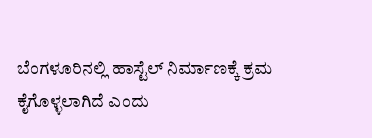ಬೆಂಗಳೂರಿನಲ್ಲಿ ಹಾಸ್ಟೆಲ್ ನಿರ್ಮಾಣಕ್ಕೆ ಕ್ರಮ ಕೈಗೊಳ್ಳಲಾಗಿದೆ ಎಂದು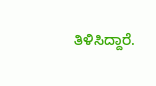ತಿಳಿಸಿದ್ದಾರೆ.